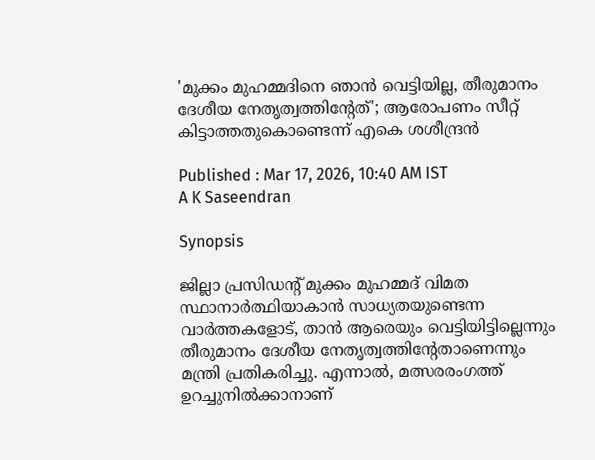'മുക്കം മുഹമ്മദിനെ ഞാൻ വെട്ടിയില്ല, തീരുമാനം ദേശീയ നേതൃത്വത്തിന്‍റേത്'; ആരോപണം സീറ്റ് കിട്ടാത്തതുകൊണ്ടെന്ന് എകെ ശശീന്ദ്രൻ

Published : Mar 17, 2026, 10:40 AM IST
A K Saseendran

Synopsis

ജില്ലാ പ്രസിഡന്റ് മുക്കം മുഹമ്മദ് വിമത സ്ഥാനാർത്ഥിയാകാൻ സാധ്യതയുണ്ടെന്ന വാർത്തകളോട്, താൻ ആരെയും വെട്ടിയിട്ടില്ലെന്നും തീരുമാനം ദേശീയ നേതൃത്വത്തിന്റേതാണെന്നും മന്ത്രി പ്രതികരിച്ചു. എന്നാൽ, മത്സരരംഗത്ത് ഉറച്ചുനിൽക്കാനാണ്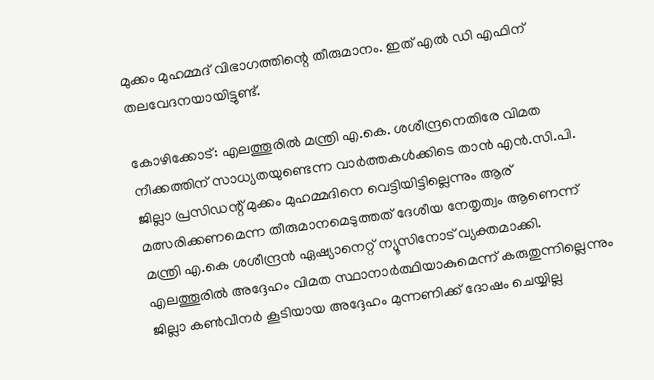മുക്കം മുഹമ്മദ് വിഭാഗത്തിന്റെ തീരുമാനം. ഇത് എൽ ഡി എഫിന് തലവേദനയായിട്ടുണ്ട്.

കോഴിക്കോട്: എലത്തൂരിൽ മന്ത്രി എ.കെ. ശശീന്ദ്രനെതിരേ വിമത നീക്കത്തിന് സാധ്യതയുണ്ടെന്ന വാർത്തകൾക്കിടെ താൻ എൻ.സി.പി. ജില്ലാ പ്രസിഡന്റ് മുക്കം മുഹമ്മദിനെ വെട്ടിയിട്ടില്ലെന്നും ആര് മത്സരിക്കണമെന്ന തീരുമാനമെടുത്തത് ദേശീയ നേതൃത്വം ആണെന്ന് മന്ത്രി എ.കെ ശശീന്ദ്രന്‍ ഏഷ്യാനെറ്റ് ന്യൂസിനോട് വ്യക്തമാക്കി. എലത്തൂരിൽ അദ്ദേഹം വിമത സ്ഥാനാർത്ഥിയാകുമെന്ന് കരുതുന്നില്ലെന്നും ജില്ലാ കൺവീനർ കൂടിയായ അദ്ദേഹം മുന്നണിക്ക് ദോഷം ചെയ്യില്ല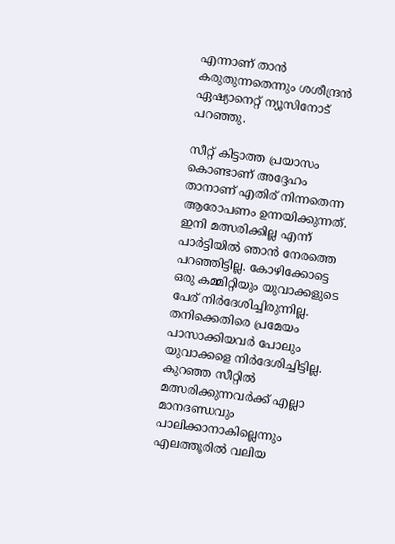എന്നാണ് താൻ കരുതുന്നതെന്നും ശശീന്ദ്രൻ ഏഷ്യാനെറ്റ് ന്യൂസിനോട് പറഞ്ഞു.

സീറ്റ് കിട്ടാത്ത പ്രയാസം കൊണ്ടാണ് അദ്ദേഹം താനാണ് എതിര് നിന്നതെന്ന ആരോപണം ഉന്നയിക്കുന്നത്. ഇനി മത്സരിക്കില്ല എന്ന് പാര്‍ട്ടിയില്‍ ഞാൻ നേരത്തെ പറഞ്ഞിട്ടില്ല. കോഴിക്കോട്ടെ ഒരു കമ്മിറ്റിയും യുവാക്കളുടെ പേര് നിര്‍ദേശിച്ചിരുന്നില്ല. തനിക്കെതിരെ പ്രമേയം പാസാക്കിയവർ പോലും യുവാക്കളെ നിർദേശിച്ചിട്ടില്ല. കുറഞ്ഞ സീറ്റില്‍ മത്സരിക്കുന്നവര്‍ക്ക് എല്ലാ മാനദണ്ഡ‍വും പാലിക്കാനാകില്ലെന്നും എലത്തൂരില്‍ വലിയ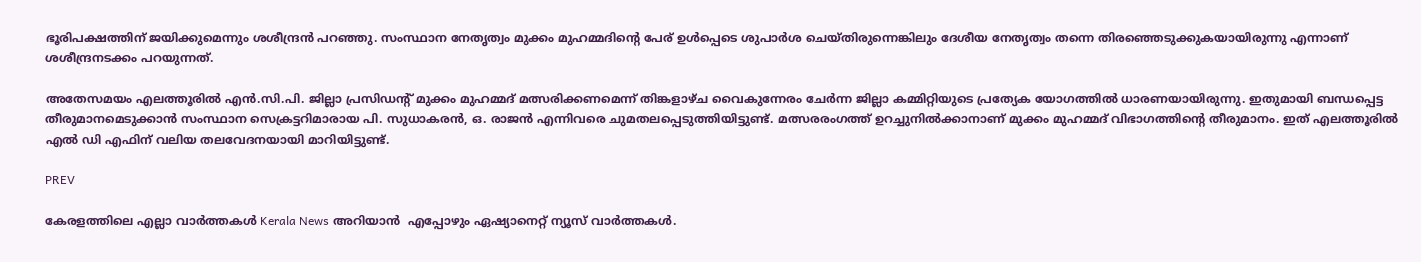ഭൂരിപക്ഷത്തിന് ജയിക്കുമെന്നും ശശീന്ദ്രൻ പറഞ്ഞു. സംസ്ഥാന നേതൃത്വം മുക്കം മുഹമ്മദിന്റെ പേര് ഉൾപ്പെടെ ശുപാർശ ചെയ്തിരുന്നെങ്കിലും ദേശീയ നേതൃത്വം തന്നെ തിരഞ്ഞെടുക്കുകയായിരുന്നു എന്നാണ് ശശീന്ദ്രനടക്കം പറയുന്നത്.

അതേസമയം എലത്തൂരിൽ എൻ.സി.പി. ജില്ലാ പ്രസിഡന്റ് മുക്കം മുഹമ്മദ് മത്സരിക്കണമെന്ന് തിങ്കളാഴ്ച വൈകുന്നേരം ചേർന്ന ജില്ലാ കമ്മിറ്റിയുടെ പ്രത്യേക യോഗത്തിൽ ധാരണയായിരുന്നു. ഇതുമായി ബന്ധപ്പെട്ട തീരുമാനമെടുക്കാൻ സംസ്ഥാന സെക്രട്ടറിമാരായ പി. സുധാകരൻ, ഒ. രാജൻ എന്നിവരെ ചുമതലപ്പെടുത്തിയിട്ടുണ്ട്. മത്സരരംഗത്ത് ഉറച്ചുനിൽക്കാനാണ് മുക്കം മുഹമ്മദ് വിഭാഗത്തിന്റെ തീരുമാനം. ഇത് എലത്തൂരിൽ എൽ ഡി എഫിന് വലിയ തലവേദനയായി മാറിയിട്ടുണ്ട്.

PREV

കേരളത്തിലെ എല്ലാ വാർത്തകൾ Kerala News അറിയാൻ  എപ്പോഴും ഏഷ്യാനെറ്റ് ന്യൂസ് വാർത്തകൾ.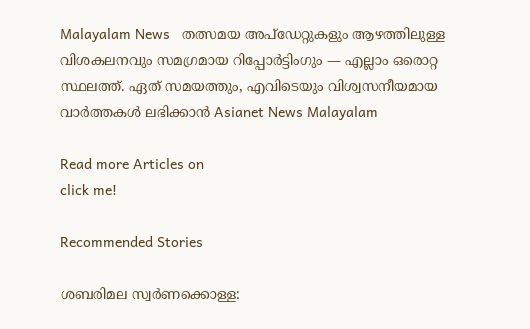Malayalam News   തത്സമയ അപ്‌ഡേറ്റുകളും ആഴത്തിലുള്ള വിശകലനവും സമഗ്രമായ റിപ്പോർട്ടിംഗും — എല്ലാം ഒരൊറ്റ സ്ഥലത്ത്. ഏത് സമയത്തും, എവിടെയും വിശ്വസനീയമായ വാർത്തകൾ ലഭിക്കാൻ Asianet News Malayalam

Read more Articles on
click me!

Recommended Stories

ശബരിമല സ്വർണക്കൊള്ള: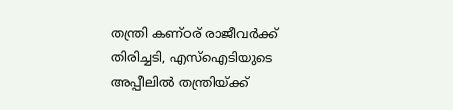തന്ത്രി കണ്ഠര് രാജീവർക്ക് തിരിച്ചടി, എസ്ഐടിയുടെ അപ്പീലിൽ തന്ത്രിയ്ക്ക്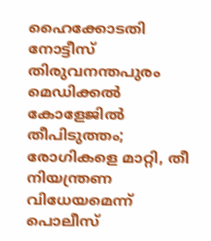ഹൈക്കോടതി നോട്ടീസ്
തിരുവനന്തപുരം മെഡിക്കൽ കോളേജിൽ തീപിടുത്തം; രോഗികളെ മാറ്റി, തീ നിയന്ത്രണ വിധേയമെന്ന് പൊലീസ്